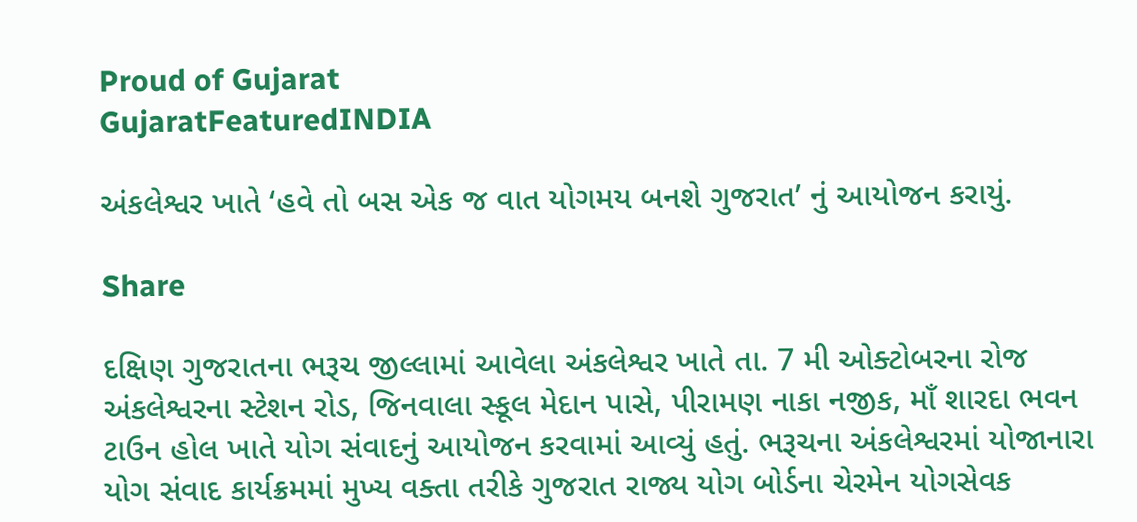Proud of Gujarat
GujaratFeaturedINDIA

અંકલેશ્વર ખાતે ‘હવે તો બસ એક જ વાત યોગમય બનશે ગુજરાત’ નું આયોજન કરાયું.

Share

દક્ષિણ ગુજરાતના ભરૂચ જીલ્લામાં આવેલા અંકલેશ્વર ખાતે તા. 7 મી ઓક્ટોબરના રોજ અંકલેશ્વરના સ્ટેશન રોડ, જિનવાલા સ્કૂલ મેદાન પાસે, પીરામણ નાકા નજીક, માઁ શારદા ભવન ટાઉન હોલ ખાતે યોગ સંવાદનું આયોજન કરવામાં આવ્યું હતું. ભરૂચના અંકલેશ્વરમાં યોજાનારા યોગ સંવાદ કાર્યક્રમમાં મુખ્ય વક્તા તરીકે ગુજરાત રાજ્ય યોગ બોર્ડના ચેરમેન યોગસેવક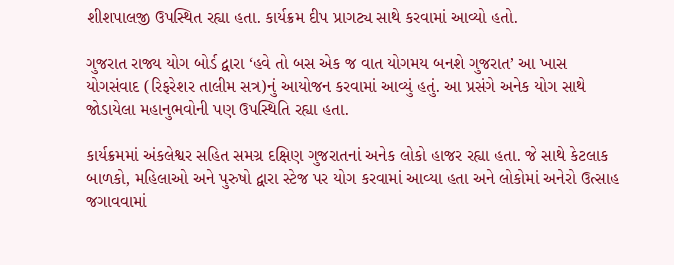શીશપાલજી ઉપસ્થિત રહ્યા હતા. કાર્યક્રમ દીપ પ્રાગટ્ય સાથે કરવામાં આવ્યો હતો.

ગુજરાત રાજ્ય યોગ બોર્ડ દ્વારા ‘હવે તો બસ એક જ વાત યોગમય બનશે ગુજરાત’ આ ખાસ યોગસંવાદ (રિફરેશર તાલીમ સત્ર)નું આયોજન કરવામાં આવ્યું હતું. આ પ્રસંગે અનેક યોગ સાથે જોડાયેલા મહાનુભવોની પણ ઉપસ્થિતિ રહ્યા હતા.

કાર્યક્રમમાં અંકલેશ્વર સહિત સમગ્ર દક્ષિણ ગુજરાતનાં અનેક લોકો હાજર રહ્યા હતા. જે સાથે કેટલાક બાળકો, મહિલાઓ અને પુરુષો દ્વારા સ્ટેજ પર યોગ કરવામાં આવ્યા હતા અને લોકોમાં અનેરો ઉત્સાહ જગાવવામાં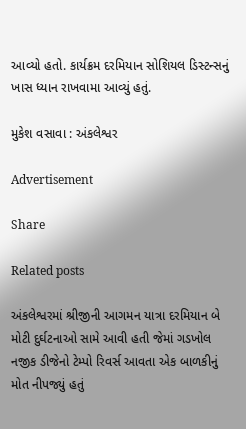આવ્યો હતો. કાર્યક્રમ દરમિયાન સોશિયલ ડિસ્ટન્સનું ખાસ ધ્યાન રાખવામા આવ્યું હતું.

મુકેશ વસાવા : અંકલેશ્વર

Advertisement

Share

Related posts

અંકલેશ્વરમાં શ્રીજીની આગમન યાત્રા દરમિયાન બે મોટી દુર્ઘટનાઓ સામે આવી હતી જેમાં ગડખોલ નજીક ડીજેનો ટેમ્પો રિવર્સ આવતા એક બાળકીનું મોત નીપજ્યું હતું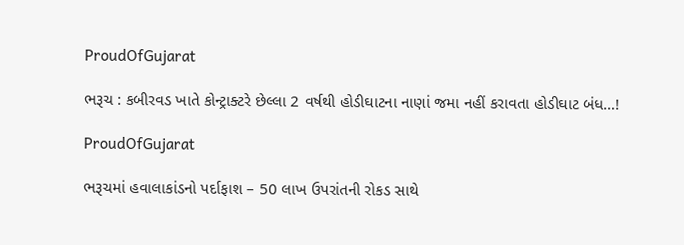ProudOfGujarat

ભરૂચ : કબીરવડ ખાતે કોન્ટ્રાક્ટરે છેલ્લા 2 વર્ષથી હોડીઘાટના નાણાં જમા નહીં કરાવતા હોડીઘાટ બંધ…!

ProudOfGujarat

ભરૂચમાં હવાલાકાંડનો પર્દાફાશ – 50 લાખ ઉપરાંતની રોકડ સાથે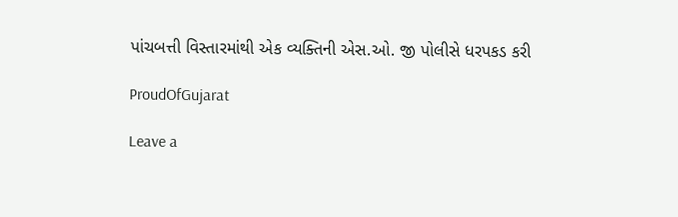પાંચબત્તી વિસ્તારમાંથી એક વ્યક્તિની એસ.ઓ. જી પોલીસે ધરપકડ કરી

ProudOfGujarat

Leave a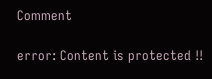Comment

error: Content is protected !!